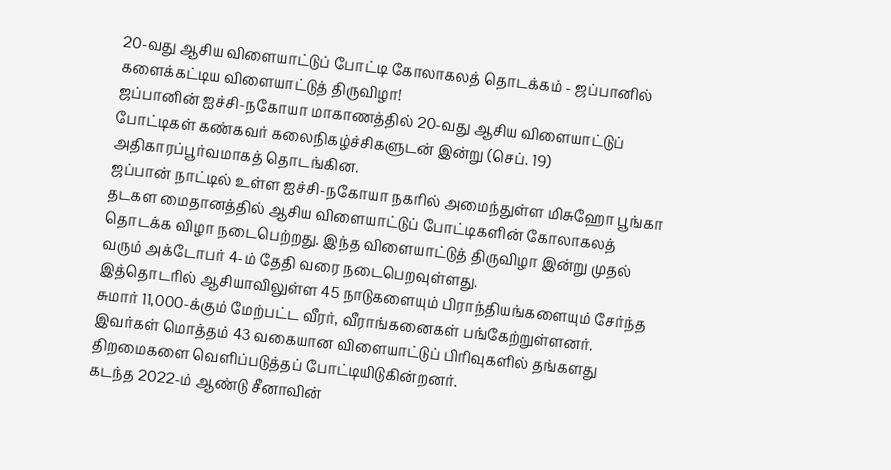20-வது ஆசிய விளையாட்டுப் போட்டி கோலாகலத் தொடக்கம் - ஜப்பானில் களைக்கட்டிய விளையாட்டுத் திருவிழா!
ஜப்பானின் ஐச்சி-நகோயா மாகாணத்தில் 20-வது ஆசிய விளையாட்டுப் போட்டிகள் கண்கவர் கலைநிகழ்ச்சிகளுடன் இன்று (செப். 19) அதிகாரப்பூர்வமாகத் தொடங்கின.
ஜப்பான் நாட்டில் உள்ள ஐச்சி-நகோயா நகரில் அமைந்துள்ள மிசுஹோ பூங்கா தடகள மைதானத்தில் ஆசிய விளையாட்டுப் போட்டிகளின் கோலாகலத் தொடக்க விழா நடைபெற்றது. இந்த விளையாட்டுத் திருவிழா இன்று முதல் வரும் அக்டோபர் 4-ம் தேதி வரை நடைபெறவுள்ளது.
இத்தொடரில் ஆசியாவிலுள்ள 45 நாடுகளையும் பிராந்தியங்களையும் சேர்ந்த சுமார் 11,000-க்கும் மேற்பட்ட வீரர், வீராங்கனைகள் பங்கேற்றுள்ளனர். இவர்கள் மொத்தம் 43 வகையான விளையாட்டுப் பிரிவுகளில் தங்களது திறமைகளை வெளிப்படுத்தப் போட்டியிடுகின்றனர்.
கடந்த 2022-ம் ஆண்டு சீனாவின்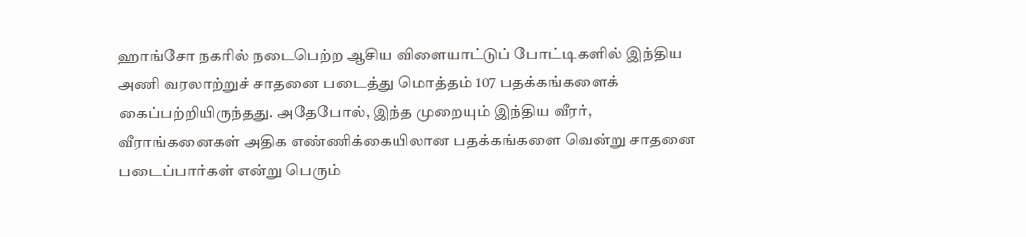ஹாங்சோ நகரில் நடைபெற்ற ஆசிய விளையாட்டுப் போட்டிகளில் இந்திய அணி வரலாற்றுச் சாதனை படைத்து மொத்தம் 107 பதக்கங்களைக் கைப்பற்றியிருந்தது. அதேபோல், இந்த முறையும் இந்திய வீரர், வீராங்கனைகள் அதிக எண்ணிக்கையிலான பதக்கங்களை வென்று சாதனை படைப்பார்கள் என்று பெரும்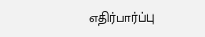எதிர்பார்ப்பு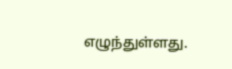எழுந்துள்ளது.